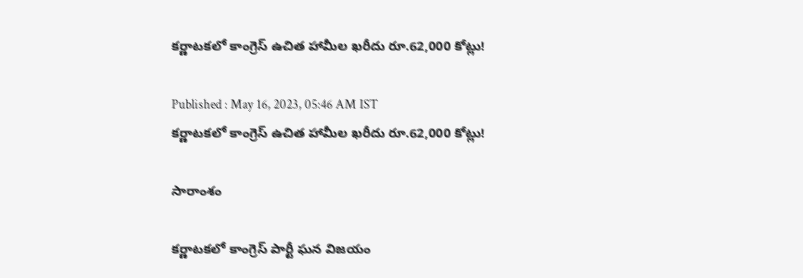కర్ణాటకలో కాంగ్రెస్ ఉచిత హామీల ఖరీదు రూ.62,000 కోట్లు!

Published : May 16, 2023, 05:46 AM IST
కర్ణాటకలో కాంగ్రెస్ ఉచిత హామీల ఖరీదు రూ.62,000 కోట్లు!

సారాంశం

కర్ణాటకలో కాంగ్రెస్ పార్టీ ఘన విజయం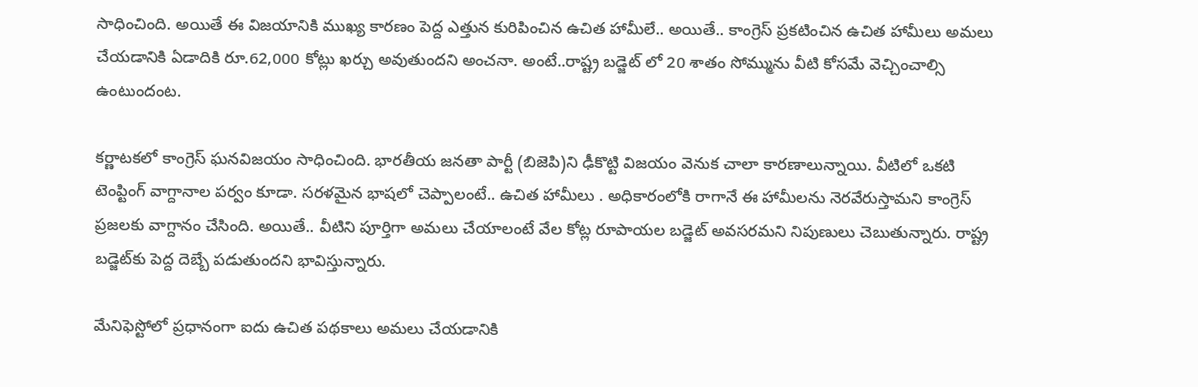సాధించింది. అయితే ఈ విజయానికి ముఖ్య కారణం పెద్ద ఎత్తున కురిపించిన ఉచిత హామీలే.. అయితే.. కాంగ్రెస్ ప్రకటించిన ఉచిత హామీలు అమలు చేయడానికి ఏడాదికి రూ.62,000 కోట్లు ఖర్చు అవుతుందని అంచనా. అంటే..రాష్ట్ర బడ్జెట్ లో 20 శాతం సోమ్మును వీటి కోసమే వెచ్చించాల్సి ఉంటుందంట.

కర్ణాటకలో కాంగ్రెస్‌ ఘనవిజయం సాధించింది. భారతీయ జనతా పార్టీ (బిజెపి)ని ఢీకొట్టి విజయం వెనుక చాలా కారణాలున్నాయి. వీటిలో ఒకటి టెంప్టింగ్ వాగ్దానాల పర్వం కూడా. సరళమైన భాషలో చెప్పాలంటే.. ఉచిత హామీలు . అధికారంలోకి రాగానే ఈ హామీలను నెరవేరుస్తామని కాంగ్రెస్‌ ప్రజలకు వాగ్దానం చేసింది. అయితే.. వీటిని పూర్తిగా అమలు చేయాలంటే వేల కోట్ల రూపాయల బడ్జెట్ అవసరమని నిపుణులు చెబుతున్నారు. రాష్ట్ర బడ్జెట్‌కు పెద్ద దెబ్బే పడుతుందని భావిస్తున్నారు.

మేనిఫెస్టోలో ప్రధానంగా ఐదు ఉచిత పథకాలు అమలు చేయడానికి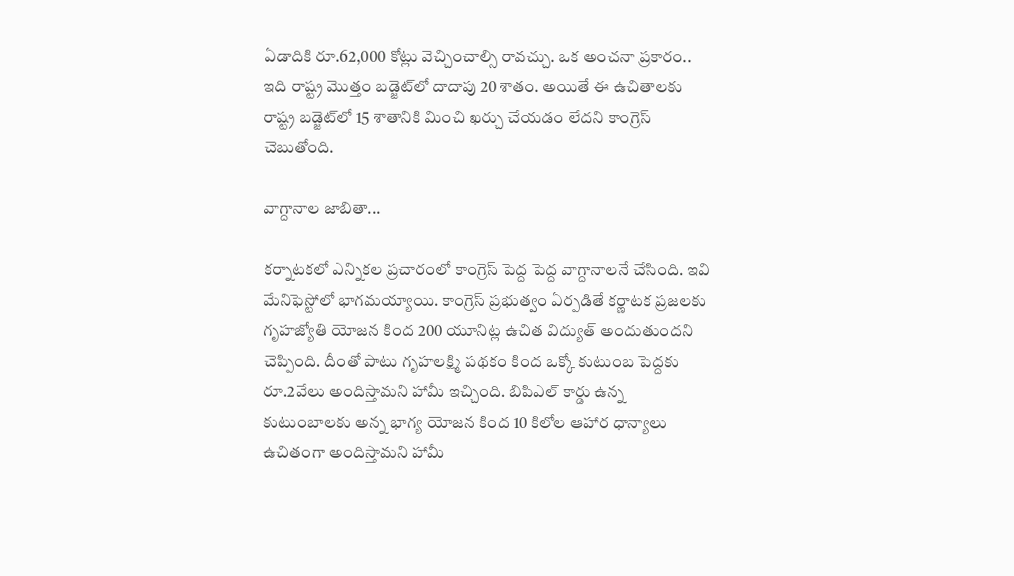ఏడాదికి రూ.62,000 కోట్లు వెచ్చించాల్సి రావచ్చు. ఒక అంచనా ప్రకారం.. ఇది రాష్ట్ర మొత్తం బడ్జెట్‌లో దాదాపు 20 శాతం. అయితే ఈ ఉచితాలకు రాష్ట్ర బడ్జెట్‌లో 15 శాతానికి మించి ఖర్చు చేయడం లేదని కాంగ్రెస్ చెబుతోంది.

వాగ్దానాల జాబితా...

కర్నాటకలో ఎన్నికల ప్రచారంలో కాంగ్రెస్ పెద్ద పెద్ద వాగ్దానాలనే చేసింది. ఇవి మేనిఫెస్టోలో భాగమయ్యాయి. కాంగ్రెస్ ప్రభుత్వం ఏర్పడితే కర్ణాటక ప్రజలకు గృహజ్యోతి యోజన కింద 200 యూనిట్ల ఉచిత విద్యుత్ అందుతుందని చెప్పింది. దీంతో పాటు గృహలక్ష్మి పథకం కింద ఒక్కో కుటుంబ పెద్దకు రూ.2వేలు అందిస్తామని హామీ ఇచ్చింది. బిపిఎల్ కార్డు ఉన్న కుటుంబాలకు అన్న భాగ్య యోజన కింద 10 కిలోల ఆహార ధాన్యాలు ఉచితంగా అందిస్తామని హామీ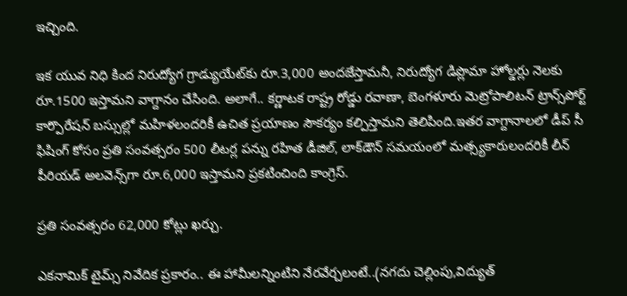ఇచ్చింది.

ఇక యువ నిధి కింద నిరుద్యోగ గ్రాడ్యుయేట్‌కు రూ.3,000 అందజేస్తామనీ, నిరుద్యోగ డిప్లొమా హోల్డర్లు నెలకు రూ.1500 ఇస్తామని వాగ్దానం చేసింది. అలాగే.. కర్ణాటక రాష్ట్ర రోడ్డు రవాణా, బెంగళూరు మెట్రోపాలిటన్ ట్రాన్స్‌పోర్ట్ కార్పొరేషన్ బస్సుల్లో మహిళలందరికీ ఉచిత ప్రయాణం సౌకర్యం కల్పిస్తామని తెలిపింది.ఇతర వాగ్దానాలలో డీప్ సీ ఫిషింగ్ కోసం ప్రతి సంవత్సరం 500 లీటర్ల పన్ను రహిత డీజిల్, లాక్‌డౌన్ సమయంలో మత్స్యకారులందరికీ లీన్ పీరియడ్ అలవెన్స్‌గా రూ.6,000 ఇస్తామని ప్రకటించింది కాంగ్రెస్.

ప్రతి సంవత్సరం 62,000 కోట్లు ఖర్చు.

ఎకనామిక్ టైమ్స్ నివేదిక ప్రకారం.. ఈ హామీలన్నింటిని నేరవేర్చలంటే..(నగదు చెల్లింపు,విద్యుత్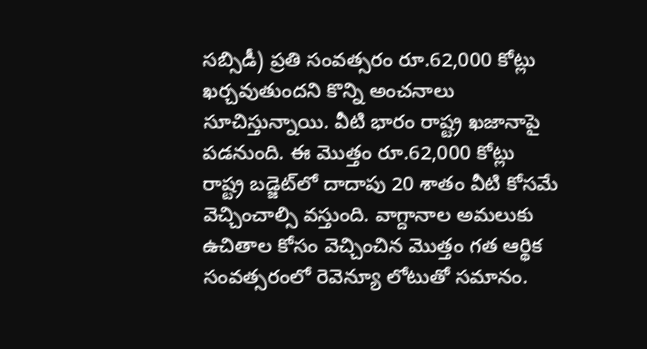సబ్సిడీ) ప్రతి సంవత్సరం రూ.62,000 కోట్లు ఖర్చవుతుందని కొన్ని అంచనాలు సూచిస్తున్నాయి. వీటి భారం రాష్ట్ర ఖజానాపై పడనుంది. ఈ మొత్తం రూ.62,000 కోట్లు రాష్ట్ర బడ్జెట్‌లో దాదాపు 20 శాతం వీటి కోసమే వెచ్చించాల్సి వస్తుంది. వాగ్దానాల అమలుకు ఉచితాల కోసం వెచ్చించిన మొత్తం గత ఆర్థిక సంవత్సరంలో రెవెన్యూ లోటుతో సమానం.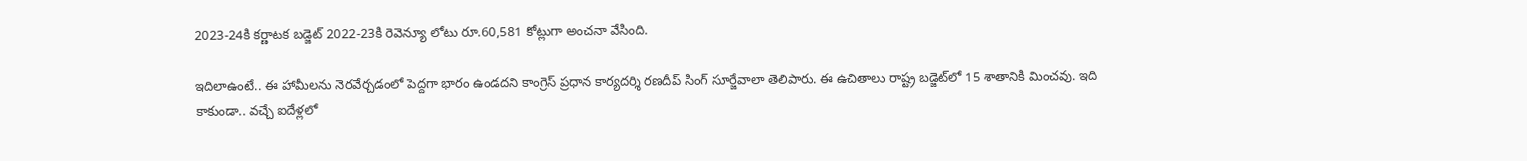2023-24కి కర్ణాటక బడ్జెట్ 2022-23కి రెవెన్యూ లోటు రూ.60,581 కోట్లుగా అంచనా వేసింది.

ఇదిలాఉంటే.. ఈ హామీలను నెరవేర్చడంలో పెద్దగా భారం ఉండదని కాంగ్రెస్ ప్రధాన కార్యదర్శి రణదీప్ సింగ్ సూర్జేవాలా తెలిపారు. ఈ ఉచితాలు రాష్ట్ర బడ్జెట్‌లో 15 శాతానికి మించవు. ఇది కాకుండా.. వచ్చే ఐదేళ్లలో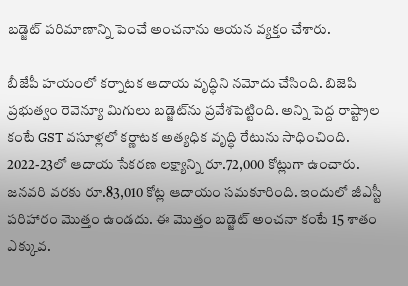బడ్జెట్ పరిమాణాన్ని పెంచే అంచనాను ఆయన వ్యక్తం చేశారు.

బీజేపీ హయంలో కర్నాటక ఆదాయ వృద్ధిని నమోదు చేసింది. బిజెపి ప్రభుత్వం రెవెన్యూ మిగులు బడ్జెట్‌ను ప్రవేశపెట్టింది. అన్ని పెద్ద రాష్ట్రాల కంటే GST వసూళ్లలో కర్ణాటక అత్యధిక వృద్ధి రేటును సాధించింది. 2022-23లో ఆదాయ సేకరణ లక్ష్యాన్ని రూ.72,000 కోట్లుగా ఉంచారు. జనవరి వరకు రూ.83,010 కోట్ల ఆదాయం సమకూరింది. ఇందులో జీఎస్టీ పరిహారం మొత్తం ఉండదు. ఈ మొత్తం బడ్జెట్ అంచనా కంటే 15 శాతం ఎక్కువ.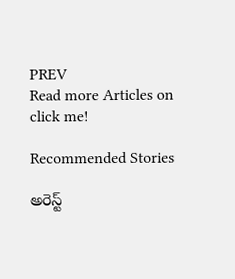PREV
Read more Articles on
click me!

Recommended Stories

అరెస్ట్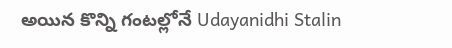అయిన కొన్ని గంటల్లోనే Udayanidhi Stalin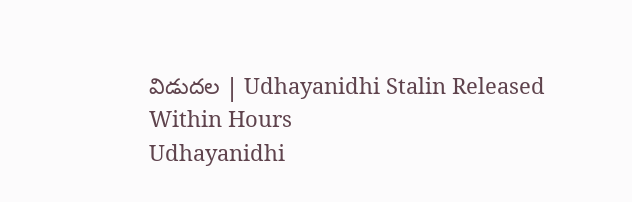విడుదల | Udhayanidhi Stalin Released Within Hours
Udhayanidhi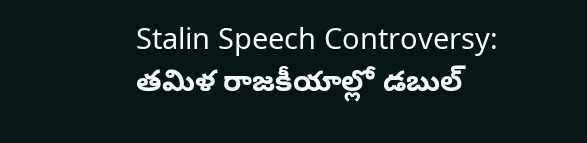Stalin Speech Controversy: తమిళ రాజకీయాల్లో డబుల్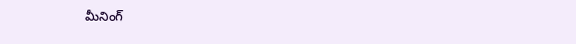మీనింగ్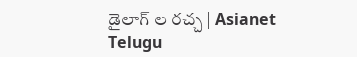డైలాగ్ ల రచ్చ | Asianet Telugu